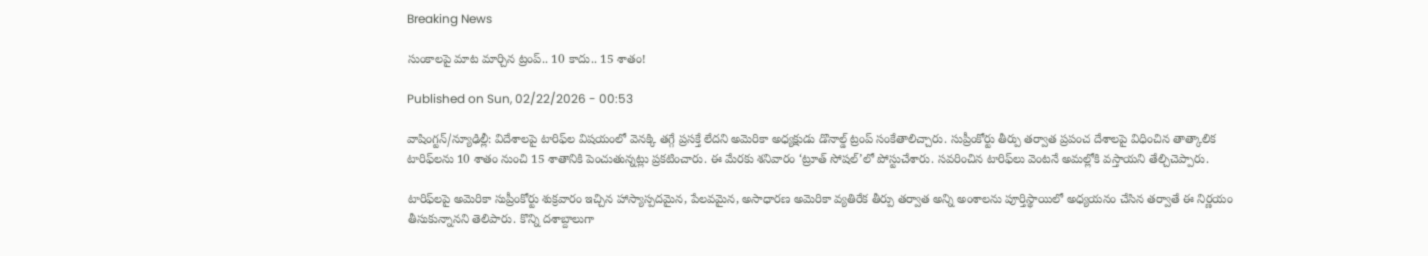Breaking News

సుంకాలపై మాట మార్చిన ట్రంప్‌.. 10 కాదు.. 15 శాతం!

Published on Sun, 02/22/2026 - 00:53

వాషింగ్టన్‌/న్యూఢిల్లీ: విదేశాలపై టారిఫ్‌ల విషయంలో వెనక్కి తగ్గే ప్రసక్తే లేదని అమెరికా అధ్యక్షుడు డొనాల్డ్‌ ట్రంప్‌ సంకేతాలిచ్చారు. సుప్రీంకోర్టు తీర్పు తర్వాత ప్రపంచ దేశాలపై విధించిన తాత్కాలిక టారిఫ్‌లను 10 శాతం నుంచి 15 శాతానికి పెంచుతున్నట్లు ప్రకటించారు. ఈ మేరకు శనివారం ‘ట్రూత్‌ సోషల్‌’లో పోస్టుచేశారు. సవరించిన టారిఫ్‌లు వెంటనే అమల్లోకి వస్తాయని తేల్చిచెప్పారు.

టారిఫ్‌లపై అమెరికా సుప్రీంకోర్టు శుక్రవారం ఇచ్చిన హాస్యాస్పదమైన, పేలవమైన, అసాధారణ అమెరికా వ్యతిరేక తీర్పు తర్వాత అన్ని అంశాలను పూర్తిస్థాయిలో అధ్యయనం చేసిన తర్వాతే ఈ నిర్ణయం తీసుకున్నానని తెలిపారు. కొన్ని దశాబ్దాలుగా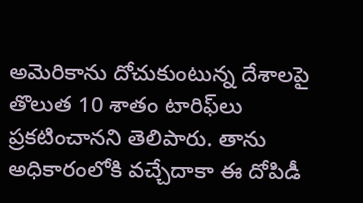అమెరికాను దోచుకుంటున్న దేశాలపై తొలుత 10 శాతం టారిఫ్‌లు ప్రకటించానని తెలిపారు. తాను అధికారంలోకి వచ్చేదాకా ఈ దోపిడీ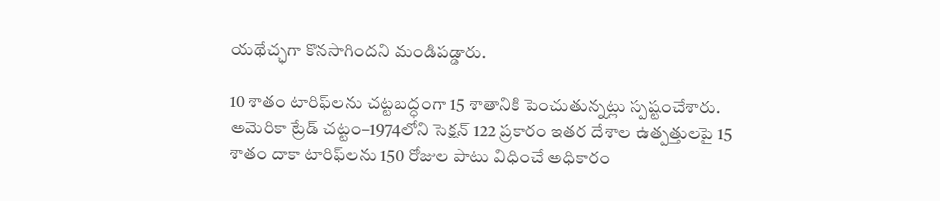యథేచ్ఛగా కొనసాగిందని మండిపడ్డారు.

10 శాతం టారిఫ్‌లను చట్టబద్ధంగా 15 శాతానికి పెంచుతున్నట్లు స్పష్టంచేశారు. అమెరికా ట్రేడ్‌ చట్టం–1974లోని సెక్షన్‌ 122 ప్రకారం ఇతర దేశాల ఉత్పత్తులపై 15 శాతం దాకా టారిఫ్‌లను 150 రోజుల పాటు విధించే అధికారం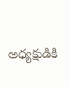అధ్యక్షుడికి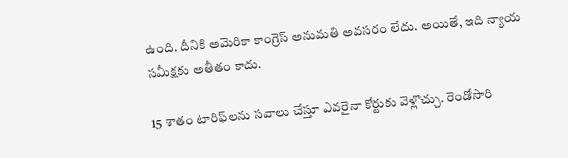ఉంది. దీనికి అమెరికా కాంగ్రెస్‌ అనుమతి అవసరం లేదు. అయితే, ఇది న్యాయ సమీక్షకు అతీతం కాదు.

15 శాతం టారిఫ్‌లను సవాలు చేస్తూ ఎవరైనా కోర్టుకు వెళ్లొచ్చు. రెండోసారి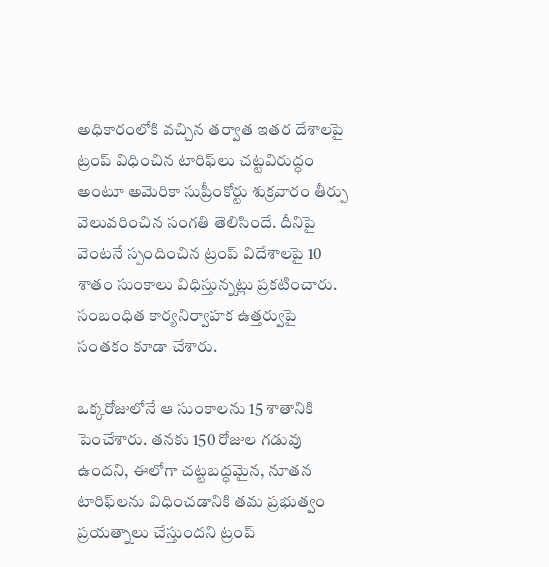అధికారంలోకి వచ్చిన తర్వాత ఇతర దేశాలపై ట్రంప్‌ విధించిన టారిఫ్‌లు చట్టవిరుద్ధం అంటూ అమెరికా సుప్రీంకోర్టు శుక్రవారం తీర్పు వెలువరించిన సంగతి తెలిసిందే. దీనిపై వెంటనే స్పందించిన ట్రంప్‌ విదేశాలపై 10 శాతం సుంకాలు విధిస్తున్నట్లు ప్రకటించారు. సంబంధిత కార్యనిర్వాహక ఉత్తర్వుపై సంతకం కూడా చేశారు.

ఒక్కరోజులోనే ఆ సుంకాలను 15 శాతానికి పెంచేశారు. తనకు 150 రోజుల గడువు ఉందని, ఈలోగా చట్టబద్ధమైన, నూతన టారిఫ్‌లను విధించడానికి తమ ప్రభుత్వం ప్రయత్నాలు చేస్తుందని ట్రంప్‌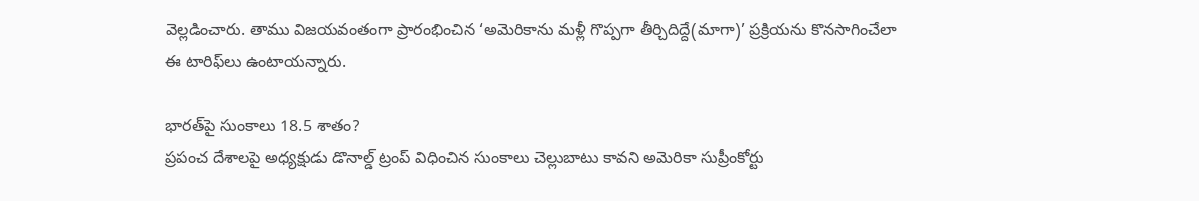వెల్లడించారు. తాము విజయవంతంగా ప్రారంభించిన ‘అమెరికాను మళ్లీ గొప్పగా తీర్చిదిద్దే(మాగా)’ ప్రక్రియను కొనసాగించేలా  ఈ టారిఫ్‌లు ఉంటాయన్నారు.

భారత్‌పై సుంకాలు 18.5 శాతం?
ప్రపంచ దేశాలపై అధ్యక్షుడు డొనాల్డ్‌ ట్రంప్‌ విధించిన సుంకాలు చెల్లుబాటు కావని అమెరికా సుప్రీంకోర్టు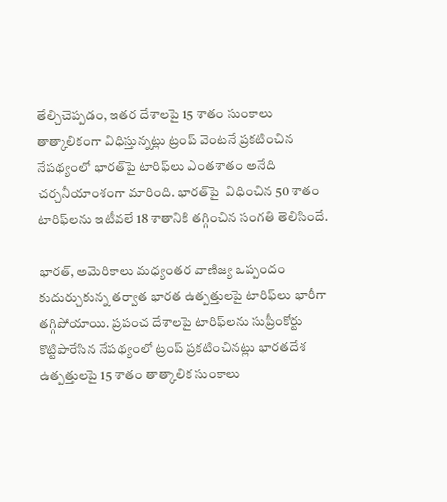తేల్చిచెప్పడం, ఇతర దేశాలపై 15 శాతం సుంకాలు తాత్కాలికంగా విధిస్తున్నట్లు ట్రంప్‌ వెంటనే ప్రకటించిన నేపథ్యంలో భారత్‌పై టారిఫ్‌లు ఎంతశాతం అనేది చర్చనీయాంశంగా మారింది. భారత్‌పై  విధించిన 50 శాతం టారిఫ్‌లను ఇటీవలే 18 శాతానికి తగ్గించిన సంగతి తెలిసిందే.

భారత్, అమెరికాలు మధ్యంతర వాణిజ్య ఒప్పందం కుదుర్చుకున్న తర్వాత భారత ఉత్పత్తులపై టారిఫ్‌లు భారీగా తగ్గిపోయాయి. ప్రపంచ దేశాలపై టారిఫ్‌లను సుప్రీంకోర్టు కొట్టిపారేసిన నేపథ్యంలో ట్రంప్‌ ప్రకటించినట్లు భారతదేశ ఉత్పత్తులపై 15 శాతం తాత్కాలిక సుంకాలు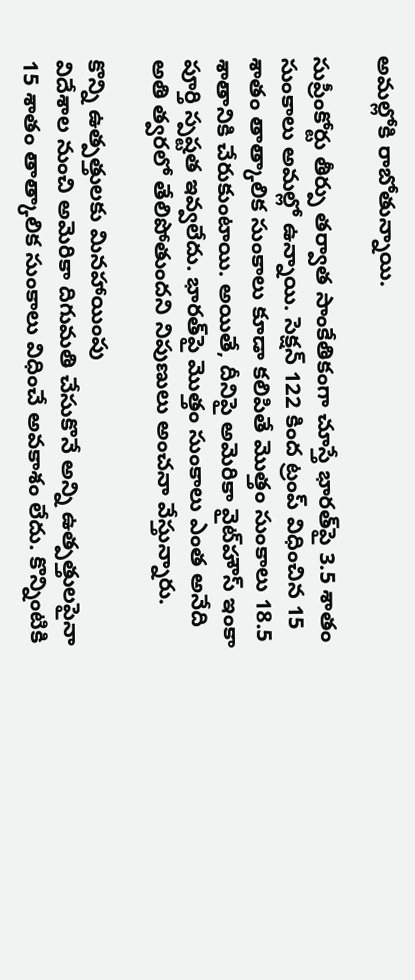అమల్లోకి రాబోతున్నాయి.

సుప్రీంకోర్టు తీర్పు తర్వాత సాంకేతికంగా చూస్తే భారత్‌పై 3.5 శాతం సుంకాలు అమల్లో ఉన్నాయి. సెక్షన్‌ 122 కింద ట్రంప్‌ విధించిన 15 శాతం తాత్కాలిక సుంకాలు కూడా కలిపితే మొత్తం సుంకాలు 18.5 శాతానికి చేరుకుంటాయి. అయితే, దీనిపై అమెరికా వైట్‌హౌస్‌ ఇంకా పూర్తి స్పష్టత ఇవ్వలేదు. భారత్‌పై మొత్తం సుంకాలు ఎంత అనేది అతి త్వరలో తేలిపోతుందని నిపుణులు అంచనా వేస్తున్నారు.

కొన్ని ఉత్పత్తులకు మినహాయింపు
విదేశాల నుంచి అమెరికా దిగుమతి చేసుకొనే అన్ని ఉత్పత్తులపైనా 15 శాతం తాత్కాలిక సుంకాలు విధించే అవకాశం లేదు. కొన్నింటికి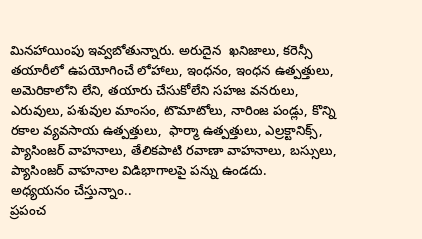మినహాయింపు ఇవ్వబోతున్నారు. అరుదైన  ఖనిజాలు, కరెన్సీ తయారీలో ఉపయోగించే లోహాలు, ఇంధనం, ఇంధన ఉత్పత్తులు, అమెరికాలోని లేని, తయారు చేసుకోలేని సహజ వనరులు, ఎరువులు, పశువుల మాంసం, టొమాటోలు, నారింజ పండ్లు, కొన్ని రకాల వ్యవసాయ ఉత్పత్తులు,  ఫార్మా ఉత్పత్తులు, ఎల్రక్టానిక్స్, ప్యాసింజర్‌ వాహనాలు, తేలికపాటి రవాణా వాహనాలు, బస్సులు, ప్యాసింజర్‌ వాహనాల విడిభాగాలపై పన్ను ఉండదు.
అధ్యయనం చేస్తున్నాం..
ప్రపంచ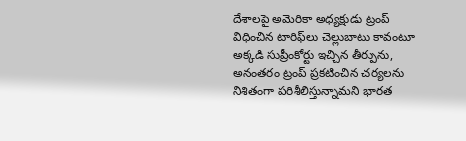దేశాలపై అమెరికా అధ్యక్షుడు ట్రంప్‌ విధించిన టారిఫ్‌లు చెల్లుబాటు కావంటూ అక్కడి సుప్రీంకోర్టు ఇచ్చిన తీర్పును, అనంతరం ట్రంప్‌ ప్రకటించిన చర్యలను నిశితంగా పరిశీలిస్తున్నామని భారత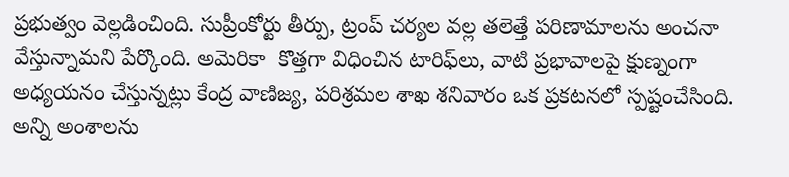ప్రభుత్వం వెల్లడించింది. సుప్రీంకోర్టు తీర్పు, ట్రంప్‌ చర్యల వల్ల తలెత్తే పరిణామాలను అంచనా వేస్తున్నామని పేర్కొంది. అమెరికా  కొత్తగా విధించిన టారిఫ్‌లు, వాటి ప్రభావాలపై క్షుణ్నంగా అధ్యయనం చేస్తున్నట్లు కేంద్ర వాణిజ్య, పరిశ్రమల శాఖ శనివారం ఒక ప్రకటనలో స్పష్టంచేసింది. అన్ని అంశాలను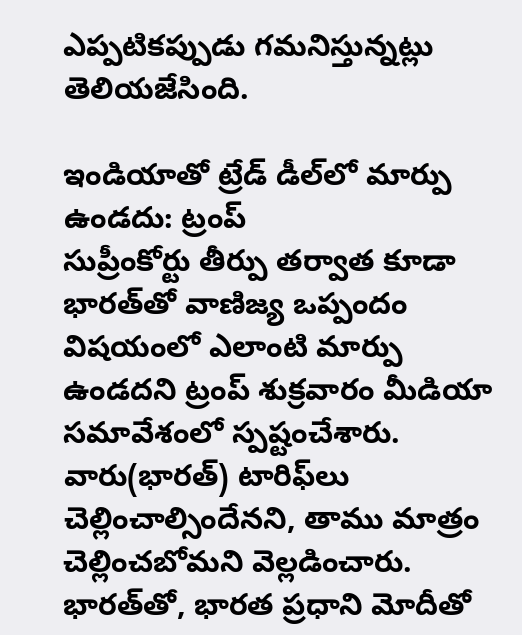ఎప్పటికప్పుడు గమనిస్తున్నట్లు తెలియజేసింది.

ఇండియాతో ట్రేడ్‌ డీల్‌లో మార్పు ఉండదు: ట్రంప్‌
సుప్రీంకోర్టు తీర్పు తర్వాత కూడా భారత్‌తో వాణిజ్య ఒప్పందం విషయంలో ఎలాంటి మార్పు ఉండదని ట్రంప్‌ శుక్రవారం మీడియా సమావేశంలో స్పష్టంచేశారు. వారు(భారత్‌) టారిఫ్‌లు చెల్లించాల్సిందేనని, తాము మాత్రం చెల్లించబోమని వెల్లడించారు. భారత్‌తో, భారత ప్రధాని మోదీతో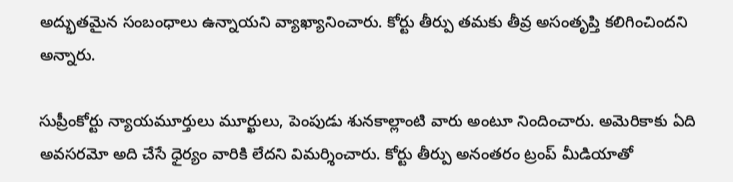అద్భుతమైన సంబంధాలు ఉన్నాయని వ్యాఖ్యానించారు. కోర్టు తీర్పు తమకు తీవ్ర అసంతృప్తి కలిగించిందని అన్నారు.

సుప్రీంకోర్టు న్యాయమూర్తులు మూర్ఖులు, పెంపుడు శునకాల్లాంటి వారు అంటూ నిందించారు. అమెరికాకు ఏది అవసరమో అది చేసే ధైర్యం వారికి లేదని విమర్శించారు. కోర్టు తీర్పు అనంతరం ట్రంప్‌ మీడియాతో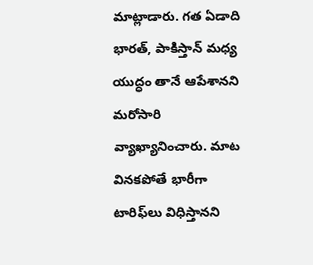మాట్లాడారు. గత ఏడాది భారత్, పాకిస్తాన్‌ మధ్య యుద్ధం తానే ఆపేశానని మరోసారి వ్యాఖ్యానించారు. మాట వినకపోతే భారీగా టారిఫ్‌లు విధిస్తానని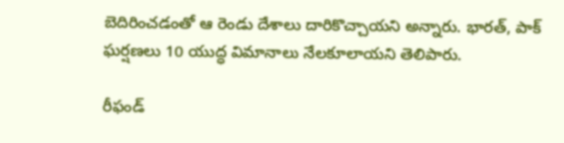బెదిరించడంతో ఆ రెండు దేశాలు దారికొచ్చాయని అన్నారు. భారత్, పాక్‌ ఘర్షణలు 10 యుద్ధ విమానాలు నేలకూలాయని తెలిపారు.

రీఫండ్‌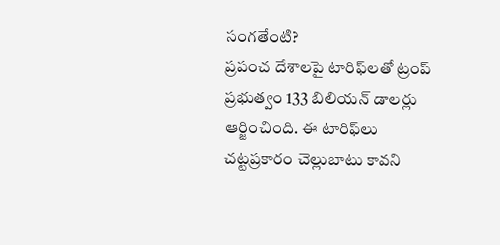సంగతేంటి?
ప్రపంచ దేశాలపై టారిఫ్‌లతో ట్రంప్‌ ప్రభుత్వం 133 బిలియన్‌ డాలర్లు ఆర్జించింది. ఈ టారిఫ్‌లు చట్టప్రకారం చెల్లుబాటు కావని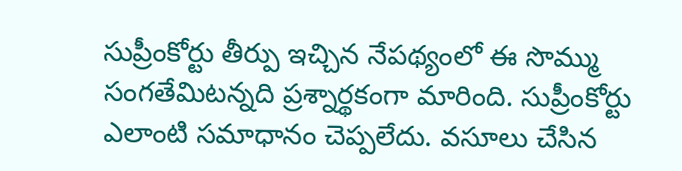సుప్రీంకోర్టు తీర్పు ఇచ్చిన నేపథ్యంలో ఈ సొమ్ము సంగతేమిటన్నది ప్రశ్నార్థకంగా మారింది. సుప్రీంకోర్టు  ఎలాంటి సమాధానం చెప్పలేదు. వసూలు చేసిన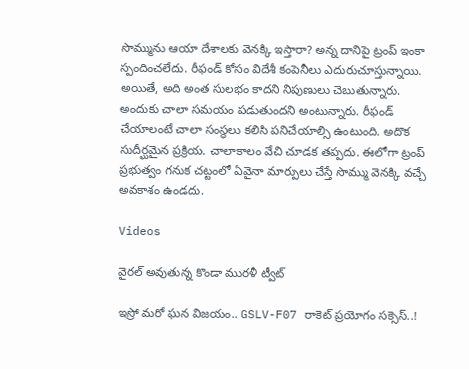సొమ్మును ఆయా దేశాలకు వెనక్కి ఇస్తారా? అన్న దానిపై ట్రంప్‌ ఇంకా స్పందించలేదు. రీఫండ్‌ కోసం విదేశీ కంపెనీలు ఎదురుచూస్తున్నాయి. అయితే, అది అంత సులభం కాదని నిపుణులు చెబుతున్నారు. అందుకు చాలా సమయం పడుతుందని అంటున్నారు. రీఫండ్‌ చేయాలంటే చాలా సంస్థలు కలిసి పనిచేయాల్సి ఉంటుంది. అదొక సుదీర్ఘమైన ప్రక్రియ. చాలాకాలం వేచి చూడక తప్పదు. ఈలోగా ట్రంప్‌ ప్రభుత్వం గనుక చట్టంలో ఏవైనా మార్పులు చేస్తే సొమ్ము వెనక్కి వచ్చే అవకాశం ఉండదు.

Videos

వైరల్ అవుతున్న కొండా మురళీ ట్వీట్

ఇస్రో మరో ఘన విజయం.. GSLV-F07 రాకెట్ ప్రయోగం సక్సెస్..!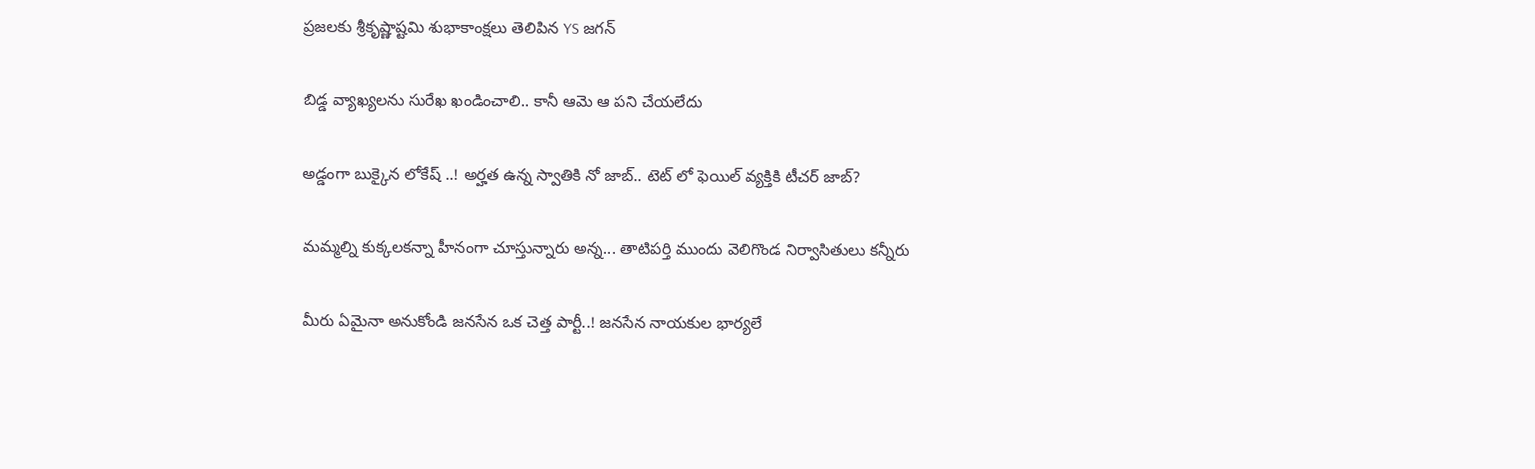ప్రజలకు శ్రీకృష్ణాష్టమి శుభాకాంక్షలు తెలిపిన YS జగన్

బిడ్డ వ్యాఖ్యలను సురేఖ ఖండించాలి.. కానీ ఆమె ఆ పని చేయలేదు

అడ్డంగా బుక్కైన లోకేష్ ..! అర్హత ఉన్న స్వాతికి నో జాబ్.. టెట్ లో ఫెయిల్ వ్యక్తికి టీచర్ జాబ్?

మమ్మల్ని కుక్కలకన్నా హీనంగా చూస్తున్నారు అన్న... తాటిపర్తి ముందు వెలిగొండ నిర్వాసితులు కన్నీరు

మీరు ఏమైనా అనుకోండి జనసేన ఒక చెత్త పార్టీ..! జనసేన నాయకుల భార్యలే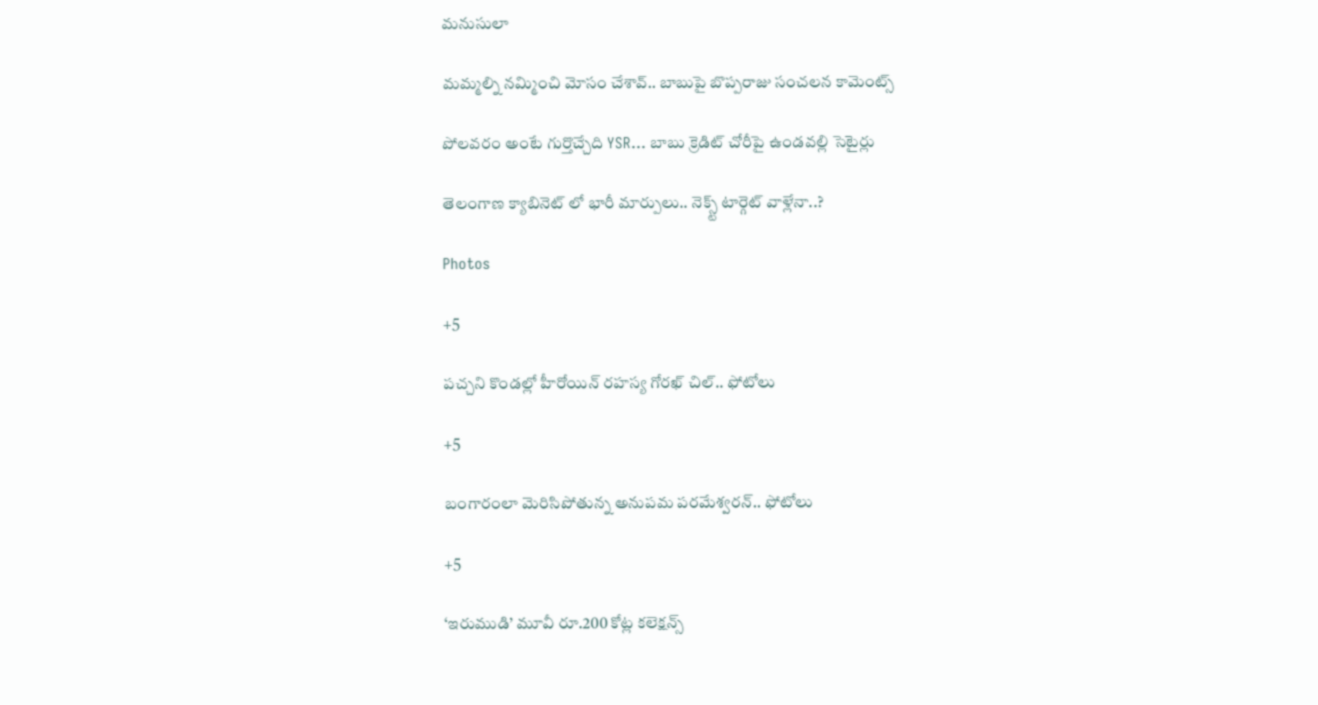మనుసులా

మమ్మల్ని నమ్మించి మోసం చేశావ్.. బాబుపై బొప్పరాజు సంచలన కామెంట్స్

పోలవరం అంటే గుర్తొచ్చేది YSR... బాబు క్రెడిట్ చోరీపై ఉండవల్లి సెటైర్లు

తెలంగాణ క్యాబినెట్ లో భారీ మార్పులు.. నెక్స్ట్ టార్గెట్ వాళ్లేనా..?

Photos

+5

పచ్చని కొండల్లో హీరోయిన్ రహస్య గోరఖ్ చిల్.. ఫోటోలు

+5

బంగారంలా మెరిసిపోతున్న అనుపమ పరమేశ్వరన్.. ఫోటోలు

+5

‘ఇరుముడి’ మూవీ రూ.200 కోట్ల కలెక్షన్స్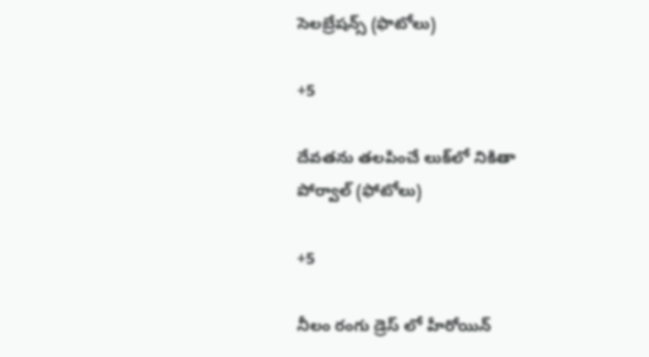సెలబ్రేషన్స్ (ఫొటోలు)

+5

దేవతను తలపించే లుక్‌లో నికితా పోర్వాల్‌ (ఫోటోలు)

+5

నీలం రంగు డ్రెస్ లో హీరోయిన్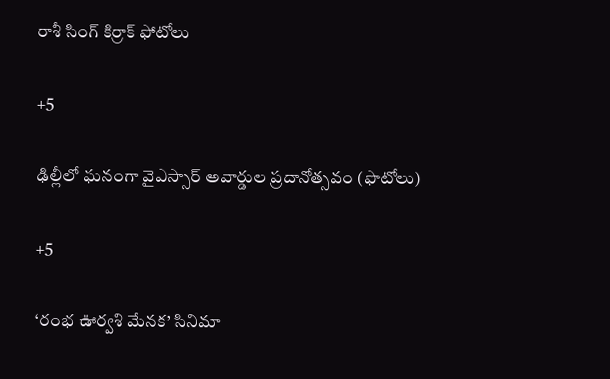రాశీ సింగ్ కిర్రాక్ ఫోటోలు

+5

ఢిల్లీలో ఘనంగా వైఎస్సార్‌ అవార్డుల ప్రదానోత్సవం (ఫొటోలు)

+5

‘రంభ ఊర్వశి మేనక’ సినిమా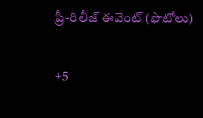ప్రీ-రిలీజ్ ఈవెంట్‌ (ఫొటోలు)

+5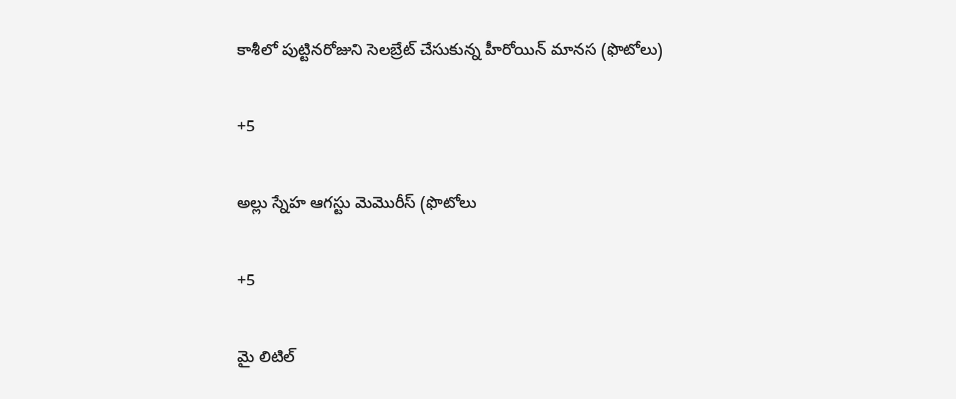కాశీలో పుట్టినరోజుని సెలబ్రేట్ చేసుకున్న హీరోయిన్ మానస (ఫొటోలు)

+5

అల్లు స్నేహ ఆగస్టు మెమొరీస్ (ఫొటోలు

+5

మై లిటిల్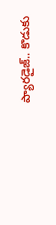ప్యారడైజ్‌.. కొడుకు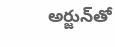అర్జున్‌తో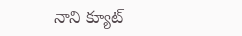నాని క్యూట్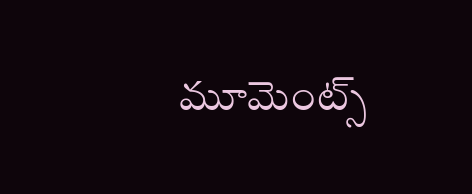మూమెంట్స్‌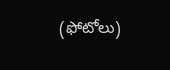(ఫోటోలు)